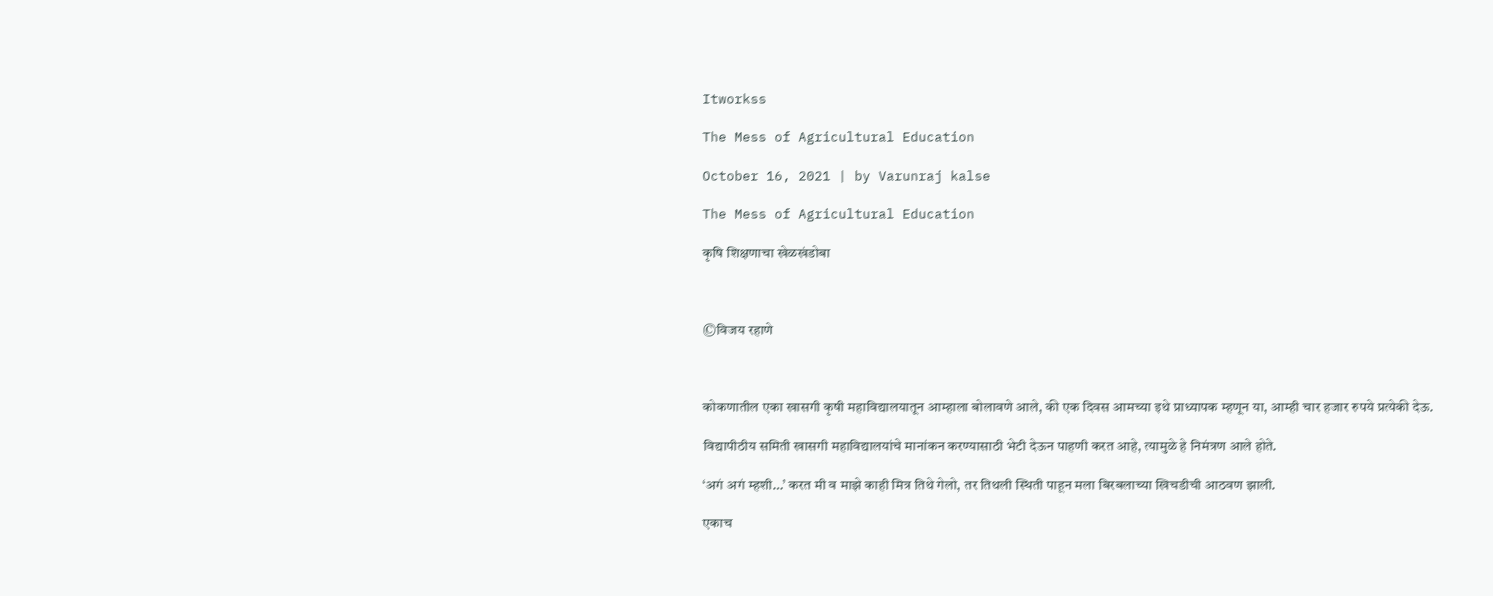Itworkss

The Mess of Agricultural Education

October 16, 2021 | by Varunraj kalse

The Mess of Agricultural Education

कृषि शिक्षणाचा खेळखंडोबा



©विजय रहाणे



कोकणातील एका खासगी कृषी महाविद्यालयातून आम्हाला बोलावणे आले, की एक दिवस आमच्या इथे प्राध्यापक म्हणून या, आम्ही चार हजार रुपये प्रत्येकी देऊ.

विद्यापीठीय समिती खासगी महाविद्यालयांचे मानांकन करण्यासाठी भेटी देऊन पाहणी करत आहे, त्यामुळे हे निमंत्रण आले होते.

‘अगं अगं म्हशी…’ करत मी व माझे काही मित्र तिथे गेलो, तर तिथली स्थिती पाहून मला बिरबलाच्या खिचडीची आठवण झाली.

एकाच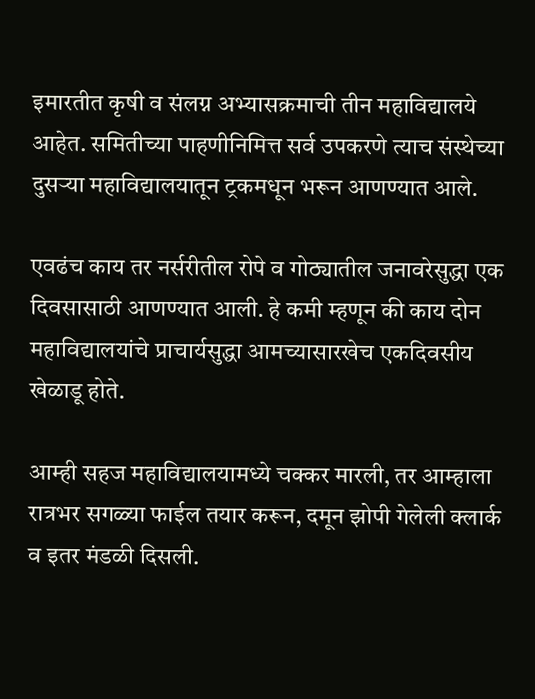इमारतीत कृषी व संलग्न अभ्यासक्रमाची तीन महाविद्यालये आहेत. समितीच्या पाहणीनिमित्त सर्व उपकरणे त्याच संस्थेच्या दुसऱ्या महाविद्यालयातून ट्रकमधून भरून आणण्यात आले.

एवढंच काय तर नर्सरीतील रोपे व गोठ्यातील जनावरेसुद्धा एक दिवसासाठी आणण्यात आली. हे कमी म्हणून की काय दोन महाविद्यालयांचे प्राचार्यसुद्धा आमच्यासारखेच एकदिवसीय खेळाडू होते.

आम्ही सहज महाविद्यालयामध्ये चक्कर मारली, तर आम्हाला रात्रभर सगळ्या फाईल तयार करून, दमून झोपी गेलेली क्लार्क व इतर मंडळी दिसली.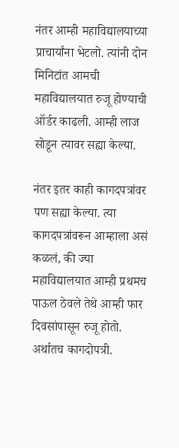नंतर आम्ही महाविद्यालयाच्या प्राचार्यांना भेटलो. त्यांनी दोन मिनिटांत आमची महाविद्यालयात रुजू होण्याची ऑर्डर काढली. आम्ही लाज सोडून त्यावर सह्या केल्या.

नंतर इतर काही कागदपत्रांवर पण सह्या केल्या. त्या कागदपत्रांवरून आम्हाला असं कळलं, की ज्या महाविद्यालयात आम्ही प्रथमच पाऊल ठेवले तेथे आम्ही फार दिवसांपासून रुजू होतो. अर्थातच कागदोपत्री.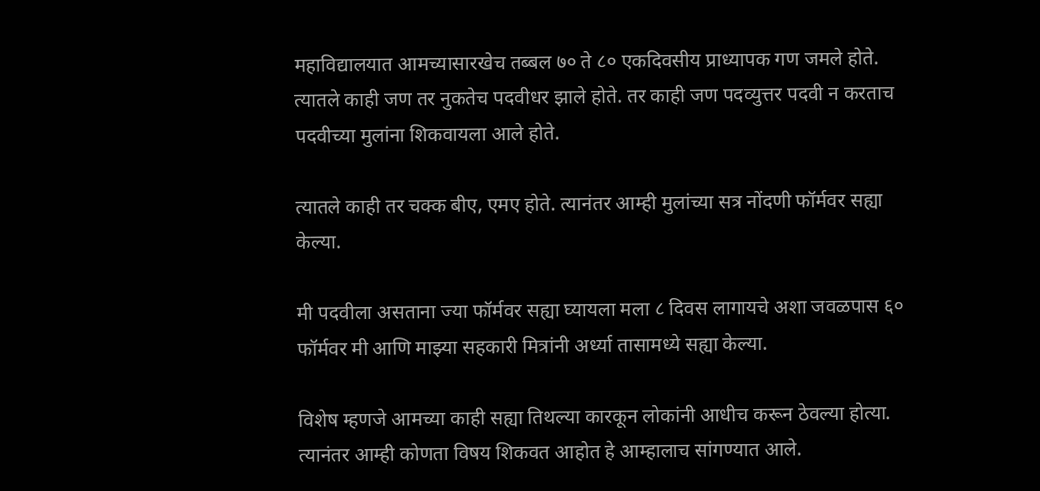महाविद्यालयात आमच्यासारखेच तब्बल ७० ते ८० एकदिवसीय प्राध्यापक गण जमले होते. त्यातले काही जण तर नुकतेच पदवीधर झाले होते. तर काही जण पदव्युत्तर पदवी न करताच पदवीच्या मुलांना शिकवायला आले होते.

त्यातले काही तर चक्क बीए, एमए होते. त्यानंतर आम्ही मुलांच्या सत्र नोंदणी फॉर्मवर सह्या केल्या.

मी पदवीला असताना ज्या फॉर्मवर सह्या घ्यायला मला ८ दिवस लागायचे अशा जवळपास ६० फॉर्मवर मी आणि माझ्या सहकारी मित्रांनी अर्ध्या तासामध्ये सह्या केल्या.

विशेष म्हणजे आमच्या काही सह्या तिथल्या कारकून लोकांनी आधीच करून ठेवल्या होत्या. त्यानंतर आम्ही कोणता विषय शिकवत आहोत हे आम्हालाच सांगण्यात आले.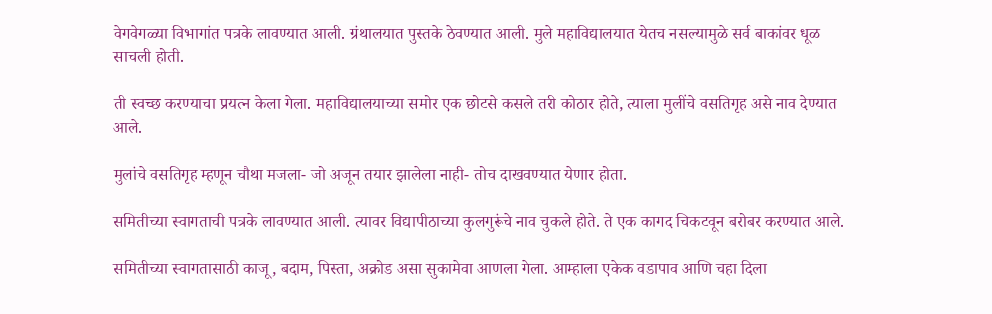वेगवेगळ्या विभागांत पत्रके लावण्यात आली. ग्रंथालयात पुस्तके ठेवण्यात आली. मुले महाविद्यालयात येतच नसल्यामुळे सर्व बाकांवर धूळ साचली होती.

ती स्वच्छ करण्याचा प्रयत्न केला गेला. महाविद्यालयाच्या समोर एक छोटसे कसले तरी कोठार होते, त्याला मुलींचे वसतिगृह असे नाव देण्यात आले.

मुलांचे वसतिगृह म्हणून चौथा मजला- जो अजून तयार झालेला नाही- तोच दाखवण्यात येणार होता.

समितीच्या स्वागताची पत्रके लावण्यात आली. त्यावर विद्यापीठाच्या कुलगुरूंचे नाव चुकले होते. ते एक कागद चिकटवून बरोबर करण्यात आले.

समितीच्या स्वागतासाठी काजू, बदाम, पिस्ता, अक्रोड असा सुकामेवा आणला गेला. आम्हाला एकेक वडापाव आणि चहा दिला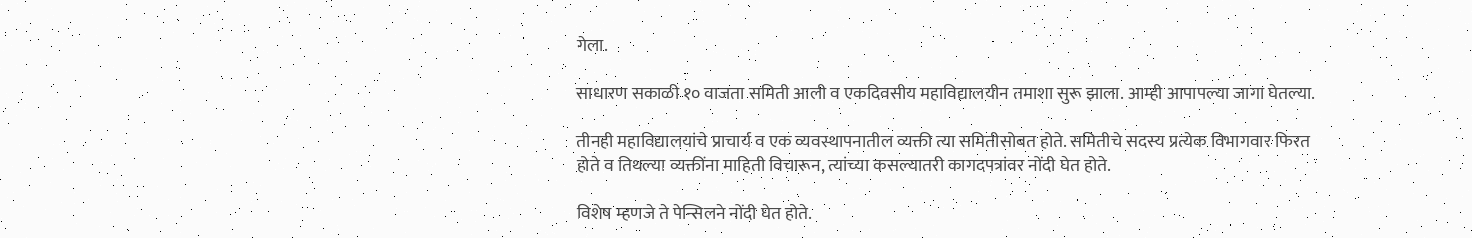गेला.

साधारण सकाळी १० वाजता समिती आली व एकदिवसीय महाविद्यालयीन तमाशा सुरू झाला. आम्ही आपापल्या जागा घेतल्या.

तीनही महाविद्यालयांचे प्राचार्य व एक व्यवस्थापनातील व्यक्ती त्या समितीसोबत होते. समितीचे सदस्य प्रत्येक विभागवार फिरत होते व तिथल्या व्यक्तींना माहिती विचारून, त्यांच्या कसल्यातरी कागदपत्रांवर नोंदी घेत होते.

विशेष म्हणजे ते पेन्सिलने नोंदी घेत होते.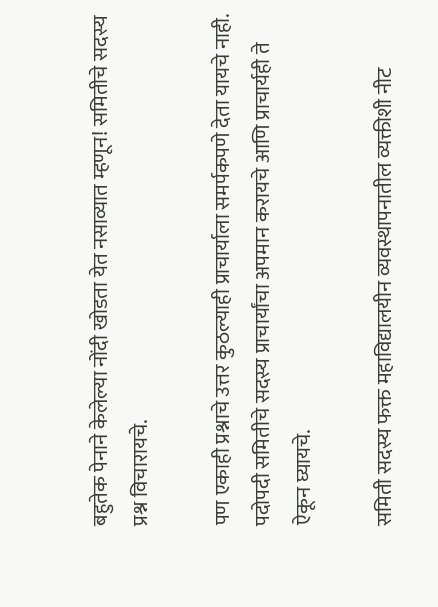बहुतेक पेनाने केलेल्या नोंदी खोडता येत नसाव्यात म्हणून! समितीचे सदस्य प्रश्न विचारायचे.

पण एकाही प्रश्नाचे उत्तर कुठल्याही प्राचार्याला समर्पकपणे देता यायचे नाही. पदोपदी समितीचे सदस्य प्राचार्यांचा अपमान करायचे आणि प्राचार्यही ते ऐकून घ्यायचे.

समिती सदस्य फक्त महाविद्यालयीन व्यवस्थापनातील व्यक्तीशी नीट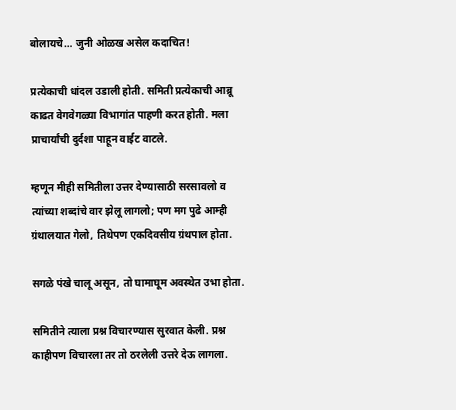बोलायचे… जुनी ओळख असेल कदाचित!

प्रत्येकाची धांदल उडाली होती. समिती प्रत्येकाची आब्रू काढत वेगवेगळ्या विभागांत पाहणी करत होती. मला प्राचार्यांची दुर्दशा पाहून वाईट वाटले.

म्हणून मीही समितीला उत्तर देण्यासाठी सरसावलो व त्यांच्या शब्दांचे वार झेलू लागलो; पण मग पुढे आम्ही ग्रंथालयात गेलो, तिथेपण एकदिवसीय ग्रंथपाल होता.

सगळे पंखे चालू असून, तो घामाघूम अवस्थेत उभा होता.

समितीने त्याला प्रश्न विचारण्यास सुरवात केली. प्रश्न काहीपण विचारला तर तो ठरलेली उत्तरे देऊ लागला.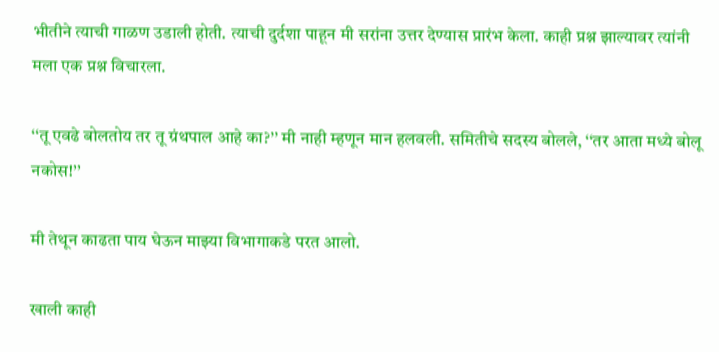भीतीने त्याची गाळण उडाली होती. त्याची दुर्दशा पाहून मी सरांना उत्तर देण्यास प्रारंभ केला. काही प्रश्न झाल्यावर त्यांनी मला एक प्रश्न विचारला.

‘‘तू एवढे बोलतोय तर तू ग्रंथपाल आहे का?’’ मी नाही म्हणून मान हलवली. समितीचे सदस्य बोलले, ‘‘तर आता मध्ये बोलू नकोस!’’

मी तेथून काढता पाय घेऊन माझ्या विभागाकडे परत आलो.

खाली काही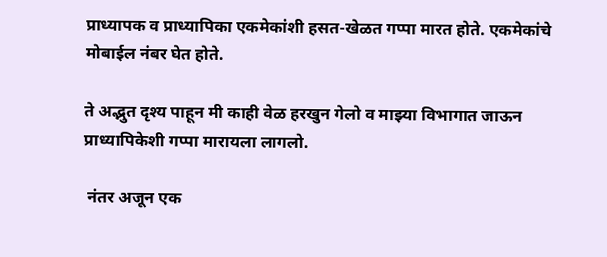प्राध्यापक व प्राध्यापिका एकमेकांशी हसत-खेळत गप्पा मारत होते. एकमेकांचे मोबाईल नंबर घेत होते.

ते अद्भुत दृश्य पाहून मी काही वेळ हरखुन गेलो व माझ्या विभागात जाऊन प्राध्यापिकेशी गप्पा मारायला लागलो.

 नंतर अजून एक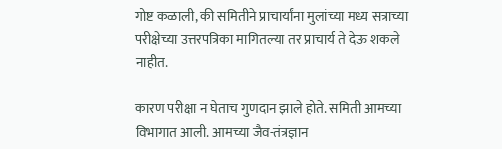गोष्ट कळाली, की समितीने प्राचार्यांना मुलांच्या मध्य सत्राच्या परीक्षेच्या उत्तरपत्रिका मागितल्या तर प्राचार्य ते देऊ शकले नाहीत.

कारण परीक्षा न घेताच गुणदान झाले होते. समिती आमच्या विभागात आली. आमच्या जैव-तंत्रज्ञान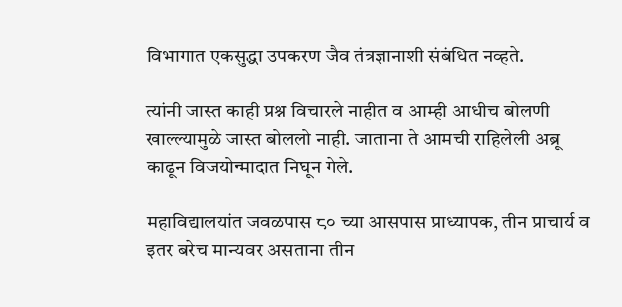विभागात एकसुद्धा उपकरण जैव तंत्रज्ञानाशी संबंधित नव्हते.

त्यांनी जास्त काही प्रश्न विचारले नाहीत व आम्ही आधीच बोलणी खाल्ल्यामुळे जास्त बोललो नाही. जाताना ते आमची राहिलेली अब्रू काढून विजयोन्मादात निघून गेले.

महाविद्यालयांत जवळपास ८० च्या आसपास प्राध्यापक, तीन प्राचार्य व इतर बरेच मान्यवर असताना तीन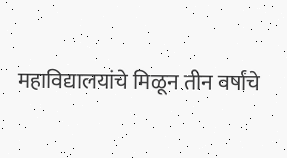महाविद्यालयांचे मिळून तीन वर्षांचे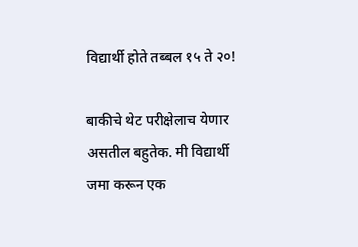विद्यार्थी होते तब्बल १५ ते २०!

बाकीचे थेट परीक्षेलाच येणार असतील बहुतेक. मी विद्यार्थी जमा करून एक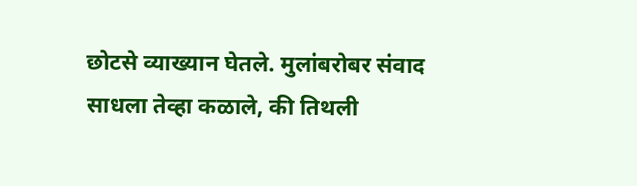छोटसे व्याख्यान घेतले. मुलांबरोबर संवाद साधला तेव्हा कळाले, की तिथली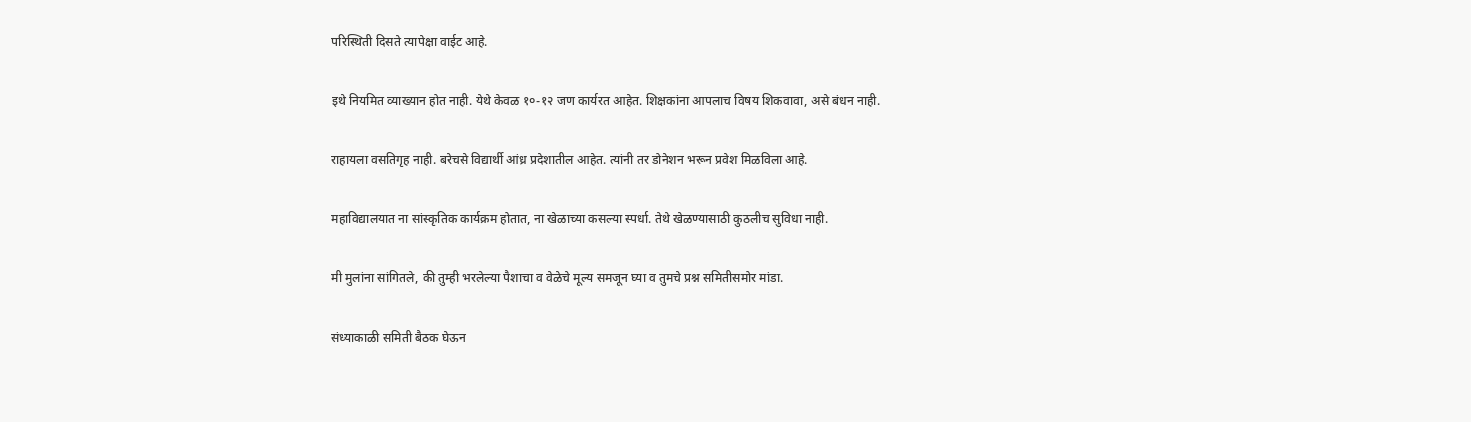परिस्थिती दिसते त्यापेक्षा वाईट आहे.

इथे नियमित व्याख्यान होत नाही. येथे केवळ १०-१२ जण कार्यरत आहेत. शिक्षकांना आपलाच विषय शिकवावा, असे बंधन नाही.

राहायला वसतिगृह नाही. बरेचसे विद्यार्थी आंध्र प्रदेशातील आहेत. त्यांनी तर डोनेशन भरून प्रवेश मिळविला आहे.

महाविद्यालयात ना सांस्कृतिक कार्यक्रम होतात, ना खेळाच्या कसल्या स्पर्धा. तेथे खेळण्यासाठी कुठलीच सुविधा नाही.

मी मुलांना सांगितले, की तुम्ही भरलेल्या पैशाचा व वेळेचे मूल्य समजून घ्या व तुमचे प्रश्न समितीसमोर मांडा.

संध्याकाळी समिती बैठक घेऊन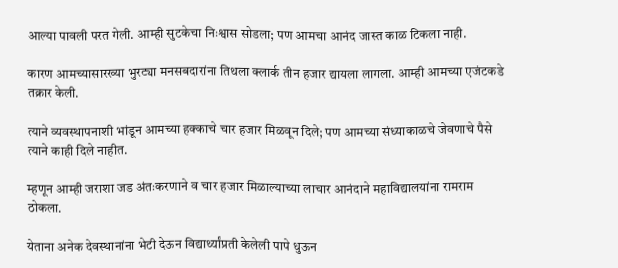आल्या पावली परत गेली. आम्ही सुटकेचा निःश्वास सोडला; पण आमचा आनंद जास्त काळ टिकला नाही.

कारण आमच्यासारख्या भुरट्या मनसबदारांना तिथला क्लार्क तीन हजार द्यायला लागला. आम्ही आमच्या एजंटकडे तक्रार केली.

त्याने व्यवस्थापनाशी भांडून आमच्या हक्काचे चार हजार मिळवून दिले; पण आमच्या संध्याकाळचे जेवणाचे पैसे त्याने काही दिले नाहीत.

म्हणून आम्ही जराशा जड अंतःकरणाने व चार हजार मिळाल्याच्या लाचार आनंदाने महाविद्यालयांना रामराम ठोकला.

येताना अनेक देवस्थानांना भेटी देऊन विद्यार्थ्यांप्रती केलेली पापे धुऊन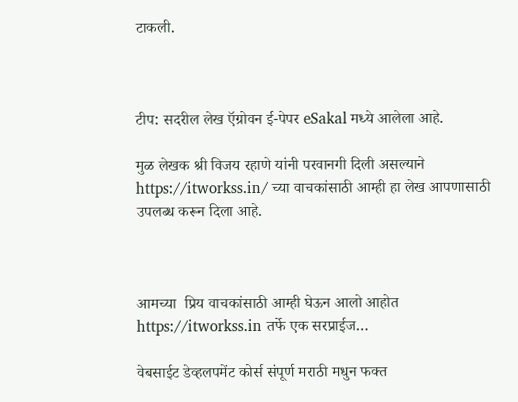टाकली.



टीप: सदरील लेख ऍग्रोवन ई-पेपर eSakal मध्ये आलेला आहे.

मुळ लेखक श्री विजय रहाणे यांनी परवानगी दिली असल्याने https://itworkss.in/ च्या वाचकांसाठी आम्ही हा लेख आपणासाठी उपलब्ध करून दिला आहे.



आमच्या  प्रिय वाचकांसाठी आम्ही घेऊन आलो आहोत https://itworkss.in तर्फे एक सरप्राईज…

वेबसाईट डेव्हलपमेंट कोर्स संपूर्ण मराठी मधुन फक्त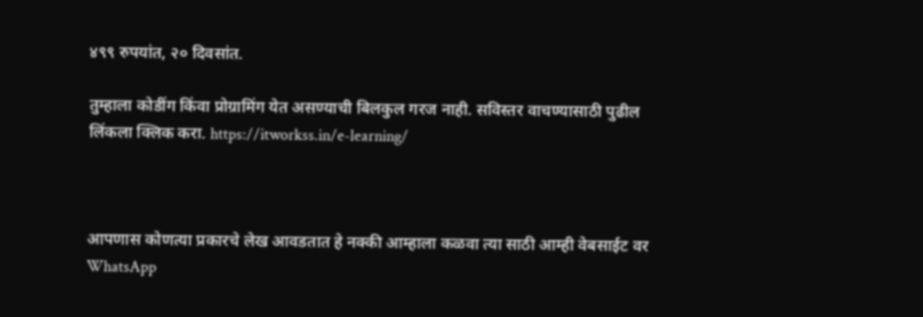४९९ रुपयांत, २० दिवसांत.

तुम्हाला कोडींग किंवा प्रोग्रामिंग येत असण्याची बिलकुल गरज नाही. सविस्तर वाचण्यासाठी पुढील लिंकला क्लिक करा. https://itworkss.in/e-learning/



आपणास कोणत्या प्रकारचे लेख आवडतात हे नक्की आम्हाला कळवा त्या साठी आम्ही वेबसाईट वर  WhatsApp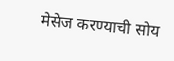मेसेज करण्याची सोय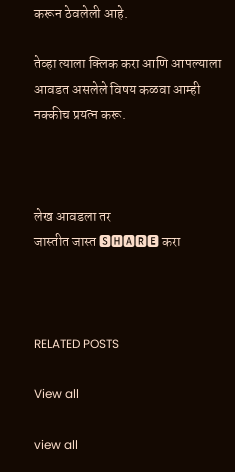करून ठेवलेली आहे.

तेव्हा त्याला क्लिक करा आणि आपल्याला आवडत असलेले विषय कळवा आम्ही नक्कीच प्रयत्न करू.



लेख आवडला तर
जास्तीत जास्त 🆂🅷🅰🆁🅴 करा



RELATED POSTS

View all

view all